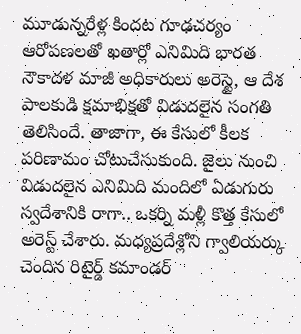మూడున్నరేళ్ల కిందట గూఢచర్యం ఆరోపణలతో ఖతార్లో ఎనిమిది భారత నౌకాదళ మాజీ అధికారులు అరెస్టై, ఆ దేశ పాలకుడి క్షమాభిక్షతో విడుదలైన సంగతి తెలిసిందే. తాజాగా, ఈ కేసులో కీలక పరిణామం చోటుచేసుకుంది. జైలు నుంచి విడుదలైన ఎనిమిది మందిలో ఏడుగురు స్వదేశానికి రాగా.. ఒకర్ని మళ్లీ కొత్త కేసులో అరెస్ట్ చేశారు. మధ్యప్రదేశ్లోని గ్వాలియర్కు చెందిన రిటైర్డ్ కమాండర్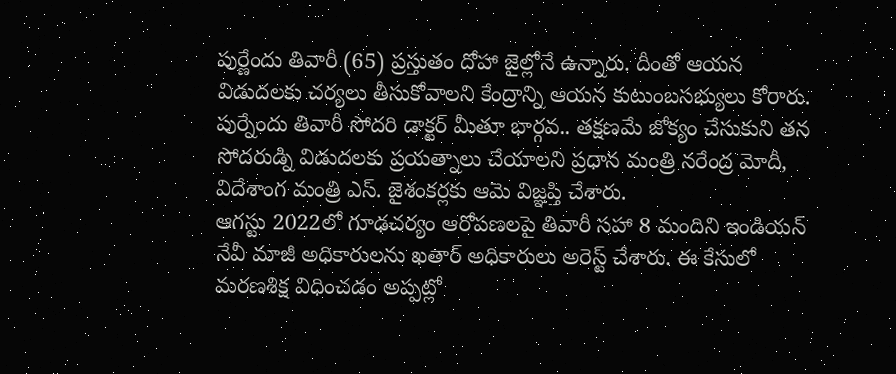పుర్ణేందు తివారీ (65) ప్రస్తుతం దోహా జైల్లోనే ఉన్నారు. దీంతో ఆయన విడుదలకు చర్యలు తీసుకోవాలని కేంద్రాన్ని ఆయన కుటుంబసభ్యులు కోరారు. పుర్నేందు తివారీ సోదరి డాక్టర్ మీతూ భార్గవ.. తక్షణమే జోక్యం చేసుకుని తన సోదరుడ్ని విడుదలకు ప్రయత్నాలు చేయాలని ప్రధాన మంత్రి నరేంద్ర మోదీ, విదేశాంగ మంత్రి ఎస్. జైశంకర్లకు ఆమె విజ్ఞప్తి చేశారు.
ఆగస్టు 2022లో గూఢచర్యం ఆరోపణలపై తివారీ సహా 8 మందిని ఇండియన్ నేవీ మాజీ అధికారులను ఖతార్ అధికారులు అరెస్ట్ చేశారు. ఈ కేసులో మరణశిక్ష విధించడం అప్పట్లో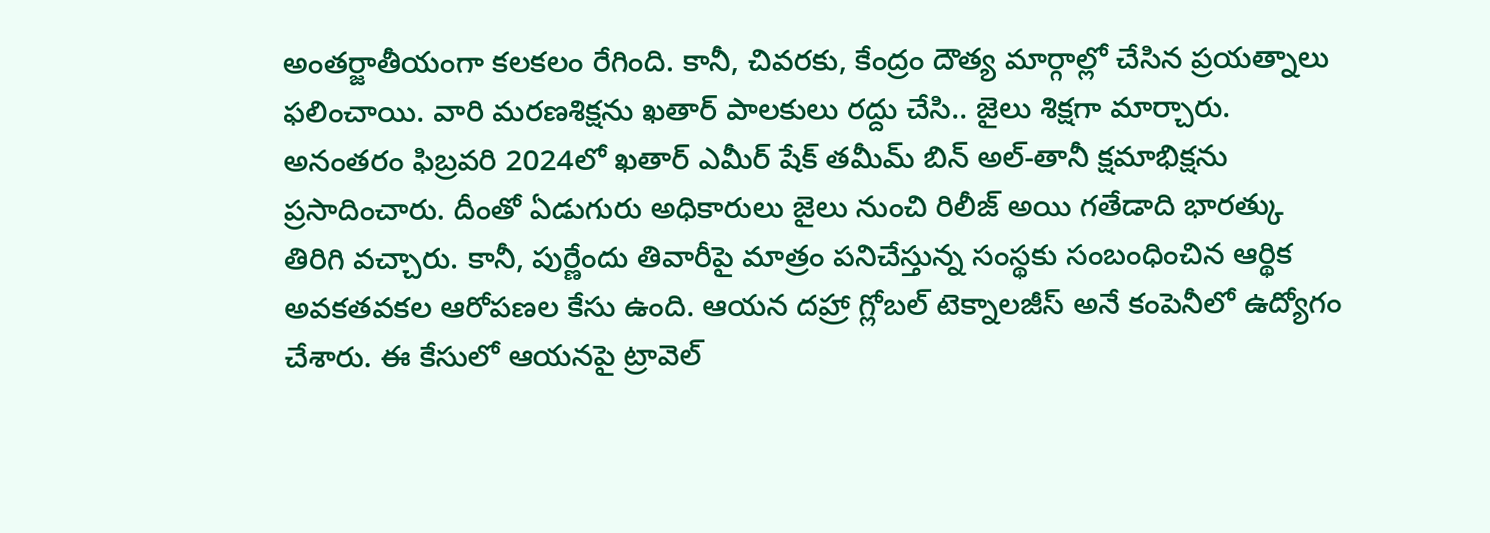అంతర్జాతీయంగా కలకలం రేగింది. కానీ, చివరకు, కేంద్రం దౌత్య మార్గాల్లో చేసిన ప్రయత్నాలు ఫలించాయి. వారి మరణశిక్షను ఖతార్ పాలకులు రద్దు చేసి.. జైలు శిక్షగా మార్చారు. అనంతరం ఫిబ్రవరి 2024లో ఖతార్ ఎమీర్ షేక్ తమీమ్ బిన్ అల్-తానీ క్షమాభిక్షను ప్రసాదించారు. దీంతో ఏడుగురు అధికారులు జైలు నుంచి రిలీజ్ అయి గతేడాది భారత్కు తిరిగి వచ్చారు. కానీ, పుర్ణేందు తివారీపై మాత్రం పనిచేస్తున్న సంస్థకు సంబంధించిన ఆర్థిక అవకతవకల ఆరోపణల కేసు ఉంది. ఆయన దహ్రా గ్లోబల్ టెక్నాలజీస్ అనే కంపెనీలో ఉద్యోగం చేశారు. ఈ కేసులో ఆయనపై ట్రావెల్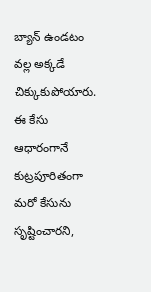బ్యాన్ ఉండటం వల్ల అక్కడే చిక్కుకుపోయారు.
ఈ కేసు ఆధారంగానే కుట్రపూరితంగా మరో కేసును సృష్టించారని,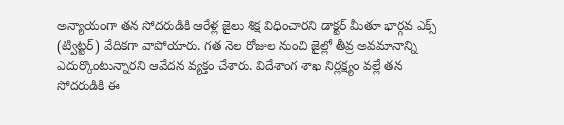అన్యాయంగా తన సోదరుడికి ఆరేళ్ల జైలు శిక్ష విధించారని డాక్టర్ మీతూ భార్గవ ఎక్స్ (ట్విట్టర్) వేదికగా వాపోయారు. గత నెల రోజుల నుంచి జైల్లో తీవ్ర అవమానాన్ని ఎదుర్కొంటున్నారని ఆవేదన వ్యక్తం చేశారు. విదేశాంగ శాఖ నిర్లక్ష్యం వల్లే తన సోదరుడికి ఈ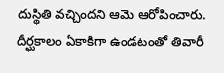దుస్థితి వచ్చిందని ఆమె ఆరోపించారు. దీర్ఘకాలం ఏకాకిగా ఉండటంతో తివారీ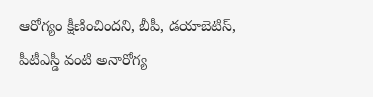ఆరోగ్యం క్షీణించిందని, బీపీ, డయాబెటిస్, పీటీఎస్డీ వంటి అనారోగ్య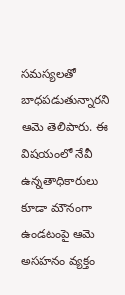సమస్యలతో బాధపడుతున్నారని ఆమె తెలిపారు. ఈ విషయంలో నేవీ ఉన్నతాధికారులు కూడా మౌనంగా ఉండటంపై ఆమె అసహనం వ్యక్తం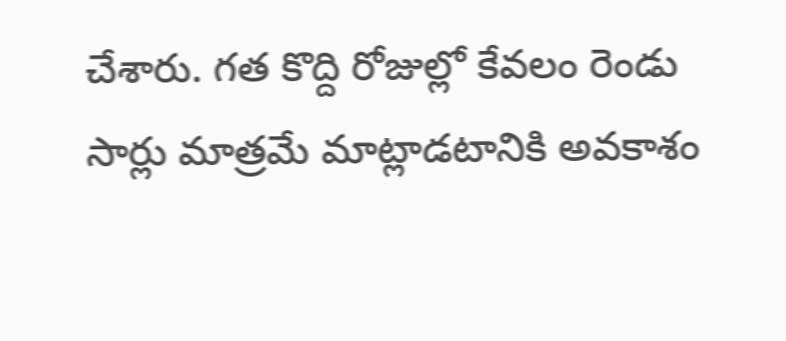చేశారు. గత కొద్ది రోజుల్లో కేవలం రెండు సార్లు మాత్రమే మాట్లాడటానికి అవకాశం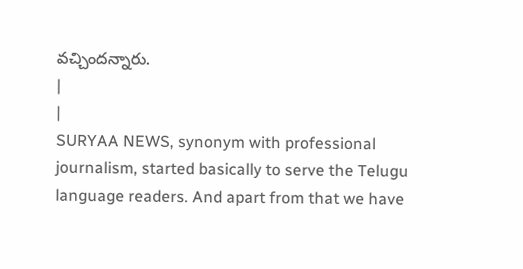వచ్చిందన్నారు.
|
|
SURYAA NEWS, synonym with professional journalism, started basically to serve the Telugu language readers. And apart from that we have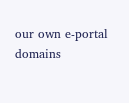our own e-portal domains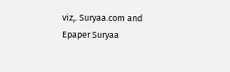viz,. Suryaa.com and Epaper Suryaa